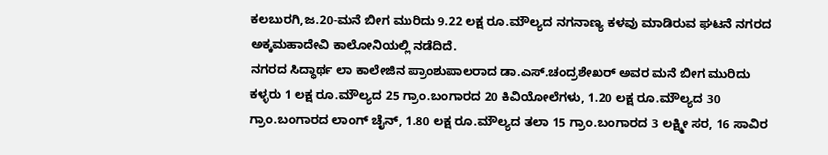ಕಲಬುರಗಿ,ಜ.20-ಮನೆ ಬೀಗ ಮುರಿದು 9.22 ಲಕ್ಷ ರೂ.ಮೌಲ್ಯದ ನಗನಾಣ್ಯ ಕಳವು ಮಾಡಿರುವ ಘಟನೆ ನಗರದ ಅಕ್ಕಮಹಾದೇವಿ ಕಾಲೋನಿಯಲ್ಲಿ ನಡೆದಿದೆ.
ನಗರದ ಸಿದ್ಧಾರ್ಥ ಲಾ ಕಾಲೇಜಿನ ಪ್ರಾಂಶುಪಾಲರಾದ ಡಾ.ಎಸ್.ಚಂದ್ರಶೇಖರ್ ಅವರ ಮನೆ ಬೀಗ ಮುರಿದು ಕಳ್ಳರು 1 ಲಕ್ಷ ರೂ.ಮೌಲ್ಯದ 25 ಗ್ರಾಂ.ಬಂಗಾರದ 20 ಕಿವಿಯೋಲೆಗಳು, 1.20 ಲಕ್ಷ ರೂ.ಮೌಲ್ಯದ 30 ಗ್ರಾಂ.ಬಂಗಾರದ ಲಾಂಗ್ ಚೈನ್, 1.80 ಲಕ್ಷ ರೂ.ಮೌಲ್ಯದ ತಲಾ 15 ಗ್ರಾಂ.ಬಂಗಾರದ 3 ಲಕ್ಷ್ಮೀ ಸರ, 16 ಸಾವಿರ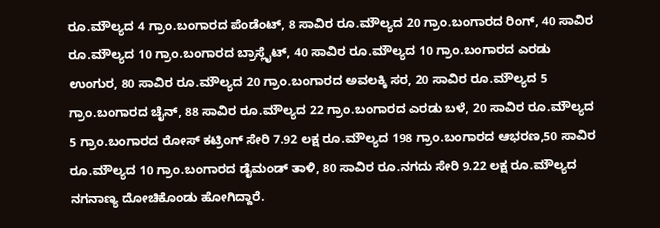ರೂ.ಮೌಲ್ಯದ 4 ಗ್ರಾಂ.ಬಂಗಾರದ ಪೆಂಡೆಂಟ್, 8 ಸಾವಿರ ರೂ.ಮೌಲ್ಯದ 20 ಗ್ರಾಂ.ಬಂಗಾರದ ರಿಂಗ್, 40 ಸಾವಿರ ರೂ.ಮೌಲ್ಯದ 10 ಗ್ರಾಂ.ಬಂಗಾರದ ಬ್ರಾಸ್ಲೈಟ್, 40 ಸಾವಿರ ರೂ.ಮೌಲ್ಯದ 10 ಗ್ರಾಂ.ಬಂಗಾರದ ಎರಡು ಉಂಗುರ, 80 ಸಾವಿರ ರೂ.ಮೌಲ್ಯದ 20 ಗ್ರಾಂ.ಬಂಗಾರದ ಅವಲಕ್ಕಿ ಸರ, 20 ಸಾವಿರ ರೂ.ಮೌಲ್ಯದ 5 ಗ್ರಾಂ.ಬಂಗಾರದ ಚೈನ್, 88 ಸಾವಿರ ರೂ.ಮೌಲ್ಯದ 22 ಗ್ರಾಂ.ಬಂಗಾರದ ಎರಡು ಬಳೆ, 20 ಸಾವಿರ ರೂ.ಮೌಲ್ಯದ 5 ಗ್ರಾಂ.ಬಂಗಾರದ ರೋಸ್ ಕಟ್ರಿಂಗ್ ಸೇರಿ 7.92 ಲಕ್ಷ ರೂ.ಮೌಲ್ಯದ 198 ಗ್ರಾಂ.ಬಂಗಾರದ ಆಭರಣ,50 ಸಾವಿರ ರೂ.ಮೌಲ್ಯದ 10 ಗ್ರಾಂ.ಬಂಗಾರದ ಡೈಮಂಡ್ ತಾಳಿ, 80 ಸಾವಿರ ರೂ.ನಗದು ಸೇರಿ 9.22 ಲಕ್ಷ ರೂ.ಮೌಲ್ಯದ ನಗನಾಣ್ಯ ದೋಚಿಕೊಂಡು ಹೋಗಿದ್ದಾರೆ.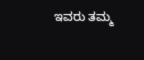ಇವರು ತಮ್ಮ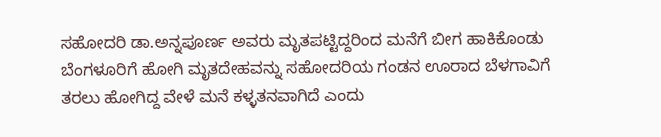ಸಹೋದರಿ ಡಾ.ಅನ್ನಪೂರ್ಣ ಅವರು ಮೃತಪಟ್ಟಿದ್ದರಿಂದ ಮನೆಗೆ ಬೀಗ ಹಾಕಿಕೊಂಡು ಬೆಂಗಳೂರಿಗೆ ಹೋಗಿ ಮೃತದೇಹವನ್ನು ಸಹೋದರಿಯ ಗಂಡನ ಊರಾದ ಬೆಳಗಾವಿಗೆ ತರಲು ಹೋಗಿದ್ದ ವೇಳೆ ಮನೆ ಕಳ್ಳತನವಾಗಿದೆ ಎಂದು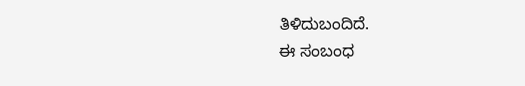ತಿಳಿದುಬಂದಿದೆ.
ಈ ಸಂಬಂಧ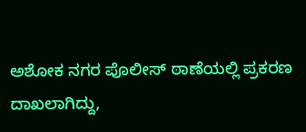ಅಶೋಕ ನಗರ ಪೊಲೀಸ್ ಠಾಣೆಯಲ್ಲಿ ಪ್ರಕರಣ ದಾಖಲಾಗಿದ್ದು,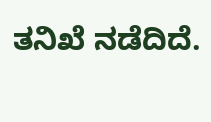ತನಿಖೆ ನಡೆದಿದೆ.